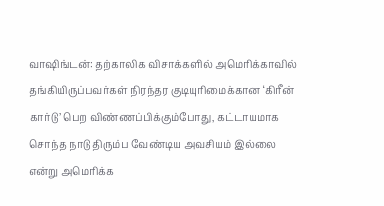வாஷிங்டன்: தற்காலிக விசாக்களில் அமெரிக்காவில் தங்கியிருப்பவர்கள் நிரந்தர குடியுரிமைக்கான ‘கிரீன் கார்டு’ பெற விண்ணப்பிக்கும்போது, கட்டாயமாக சொந்த நாடு திரும்ப வேண்டிய அவசியம் இல்லை என்று அமெரிக்க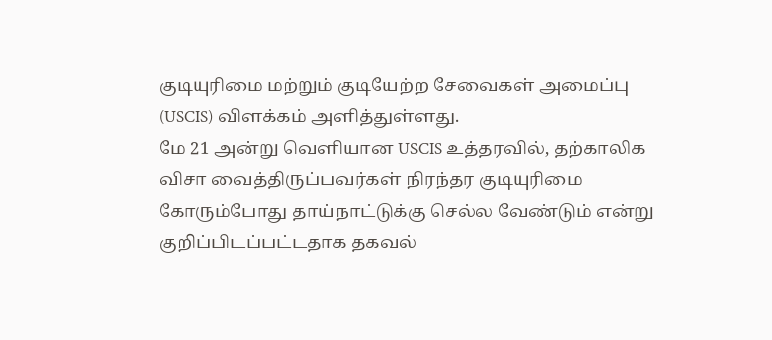குடியுரிமை மற்றும் குடியேற்ற சேவைகள் அமைப்பு (USCIS) விளக்கம் அளித்துள்ளது.
மே 21 அன்று வெளியான USCIS உத்தரவில், தற்காலிக விசா வைத்திருப்பவர்கள் நிரந்தர குடியுரிமை கோரும்போது தாய்நாட்டுக்கு செல்ல வேண்டும் என்று குறிப்பிடப்பட்டதாக தகவல்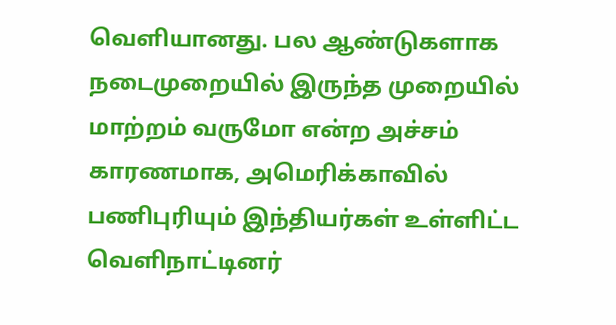வெளியானது. பல ஆண்டுகளாக நடைமுறையில் இருந்த முறையில் மாற்றம் வருமோ என்ற அச்சம் காரணமாக, அமெரிக்காவில் பணிபுரியும் இந்தியர்கள் உள்ளிட்ட வெளிநாட்டினர்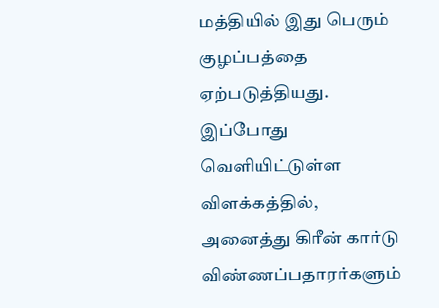மத்தியில் இது பெரும் குழப்பத்தை ஏற்படுத்தியது.
இப்போது வெளியிட்டுள்ள விளக்கத்தில், அனைத்து கிரீன் கார்டு விண்ணப்பதாரர்களும்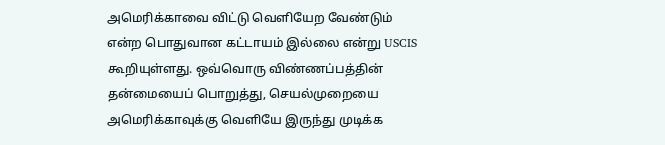அமெரிக்காவை விட்டு வெளியேற வேண்டும் என்ற பொதுவான கட்டாயம் இல்லை என்று USCIS கூறியுள்ளது. ஒவ்வொரு விண்ணப்பத்தின் தன்மையைப் பொறுத்து, செயல்முறையை அமெரிக்காவுக்கு வெளியே இருந்து முடிக்க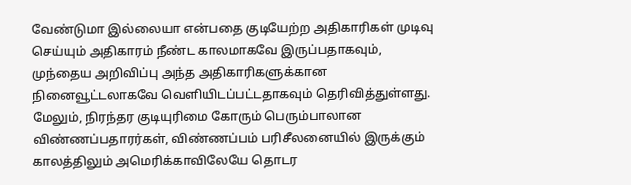வேண்டுமா இல்லையா என்பதை குடியேற்ற அதிகாரிகள் முடிவு செய்யும் அதிகாரம் நீண்ட காலமாகவே இருப்பதாகவும், முந்தைய அறிவிப்பு அந்த அதிகாரிகளுக்கான நினைவூட்டலாகவே வெளியிடப்பட்டதாகவும் தெரிவித்துள்ளது.
மேலும், நிரந்தர குடியுரிமை கோரும் பெரும்பாலான விண்ணப்பதாரர்கள், விண்ணப்பம் பரிசீலனையில் இருக்கும் காலத்திலும் அமெரிக்காவிலேயே தொடர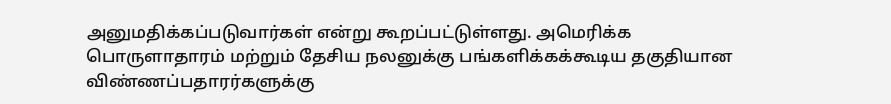அனுமதிக்கப்படுவார்கள் என்று கூறப்பட்டுள்ளது. அமெரிக்க பொருளாதாரம் மற்றும் தேசிய நலனுக்கு பங்களிக்கக்கூடிய தகுதியான விண்ணப்பதாரர்களுக்கு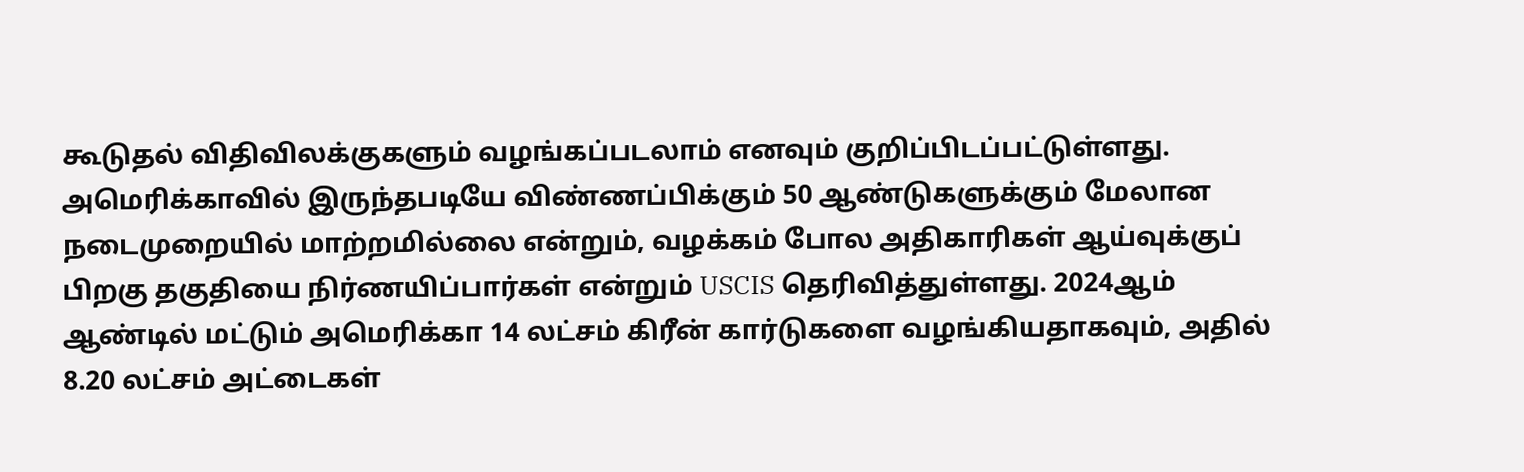கூடுதல் விதிவிலக்குகளும் வழங்கப்படலாம் எனவும் குறிப்பிடப்பட்டுள்ளது.
அமெரிக்காவில் இருந்தபடியே விண்ணப்பிக்கும் 50 ஆண்டுகளுக்கும் மேலான நடைமுறையில் மாற்றமில்லை என்றும், வழக்கம் போல அதிகாரிகள் ஆய்வுக்குப் பிறகு தகுதியை நிர்ணயிப்பார்கள் என்றும் USCIS தெரிவித்துள்ளது. 2024ஆம் ஆண்டில் மட்டும் அமெரிக்கா 14 லட்சம் கிரீன் கார்டுகளை வழங்கியதாகவும், அதில் 8.20 லட்சம் அட்டைகள்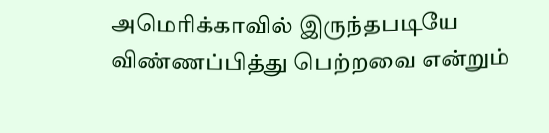அமெரிக்காவில் இருந்தபடியே விண்ணப்பித்து பெற்றவை என்றும்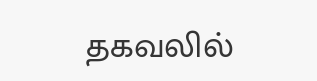தகவலில்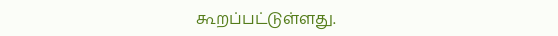கூறப்பட்டுள்ளது.